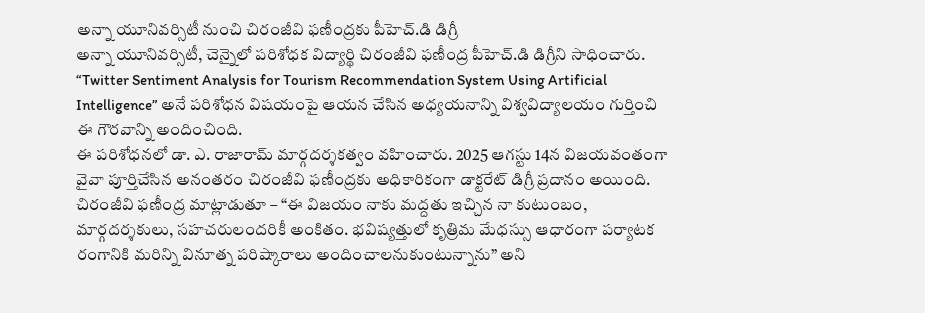అన్నా యూనివర్సిటీ నుంచి చిరంజీవి ఫణీంద్రకు పీహెచ్.డి డిగ్రీ
అన్నా యూనివర్సిటీ, చెన్నైలో పరిశోధక విద్యార్థి చిరంజీవి ఫణీంద్ర పీహెచ్.డి డిగ్రీని సాధించారు. “Twitter Sentiment Analysis for Tourism Recommendation System Using Artificial Intelligence” అనే పరిశోధన విషయంపై ఆయన చేసిన అధ్యయనాన్ని విశ్వవిద్యాలయం గుర్తించి ఈ గౌరవాన్ని అందించింది.
ఈ పరిశోధనలో డా. ఎ. రాజారామ్ మార్గదర్శకత్వం వహించారు. 2025 ఆగస్టు 14న విజయవంతంగా వైవా పూర్తిచేసిన అనంతరం చిరంజీవి ఫణీంద్రకు అధికారికంగా డాక్టరేట్ డిగ్రీ ప్రదానం అయింది.
చిరంజీవి ఫణీంద్ర మాట్లాడుతూ – “ఈ విజయం నాకు మద్దతు ఇచ్చిన నా కుటుంబం, మార్గదర్శకులు, సహచరులందరికీ అంకితం. భవిష్యత్తులో కృత్రిమ మేధస్సు ఆధారంగా పర్యాటక రంగానికి మరిన్ని వినూత్న పరిష్కారాలు అందించాలనుకుంటున్నాను” అని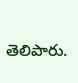తెలిపారు.